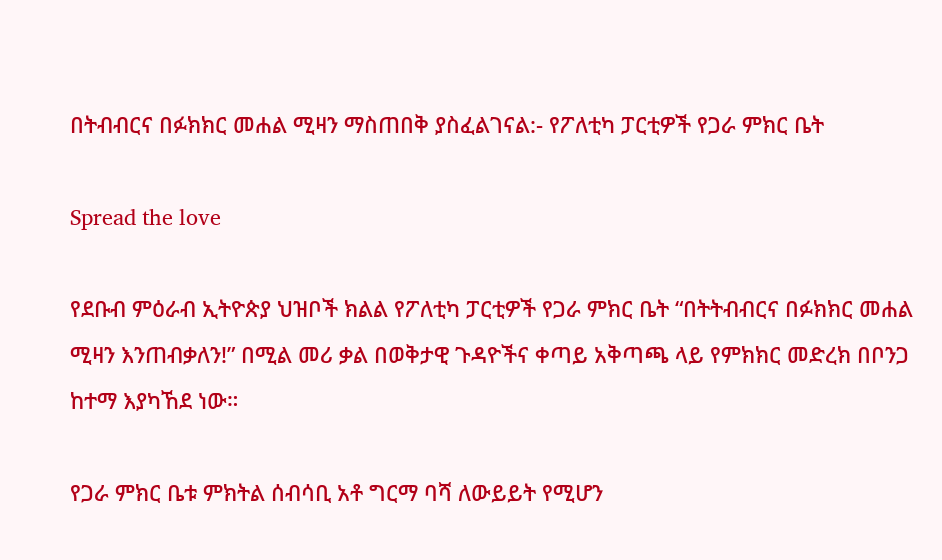በትብብርና በፉክክር መሐል ሚዛን ማስጠበቅ ያስፈልገናል:- የፖለቲካ ፓርቲዎች የጋራ ምክር ቤት

Spread the love

የደቡብ ምዕራብ ኢትዮጵያ ህዝቦች ክልል የፖለቲካ ፓርቲዎች የጋራ ምክር ቤት “በትትብብርና በፉክክር መሐል ሚዛን እንጠብቃለን!” በሚል መሪ ቃል በወቅታዊ ጉዳዮችና ቀጣይ አቅጣጫ ላይ የምክክር መድረክ በቦንጋ ከተማ እያካኸደ ነው።

የጋራ ምክር ቤቱ ምክትል ሰብሳቢ አቶ ግርማ ባሻ ለውይይት የሚሆን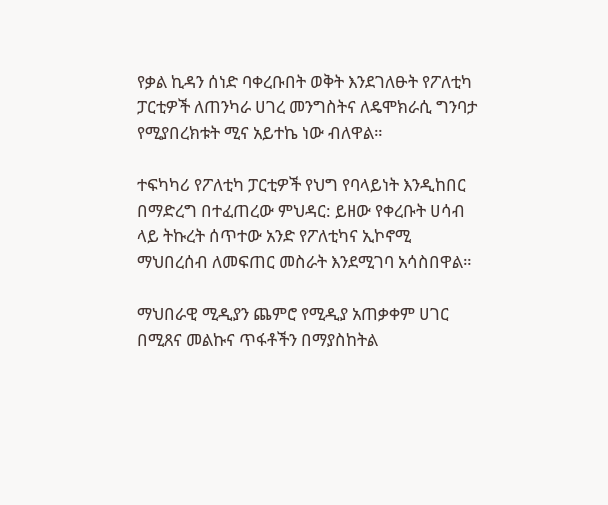የቃል ኪዳን ሰነድ ባቀረቡበት ወቅት እንደገለፁት የፖለቲካ ፓርቲዎች ለጠንካራ ሀገረ መንግስትና ለዴሞክራሲ ግንባታ የሚያበረክቱት ሚና አይተኬ ነው ብለዋል።

ተፍካካሪ የፖለቲካ ፓርቲዎች የህግ የባላይነት እንዲከበር በማድረግ በተፈጠረው ምህዳር: ይዘው የቀረቡት ሀሳብ ላይ ትኩረት ሰጥተው አንድ የፖለቲካና ኢኮኖሚ ማህበረሰብ ለመፍጠር መስራት እንደሚገባ አሳስበዋል።

ማህበራዊ ሚዲያን ጨምሮ የሚዲያ አጠቃቀም ሀገር በሚጸና መልኩና ጥፋቶችን በማያስከትል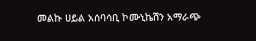መልኩ ሀይል አሰባሳቢ ኮሙኒኬሽን አማራጭ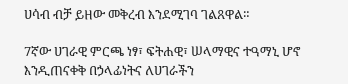ሀሳብ ብቻ ይዘው መቅረብ እንደሚገባ ገልጸዋል።

7ኛው ሀገራዊ ምርጫ ነፃ፣ ፍትሐዊ፣ ሠላማዊና ተዓማኒ ሆኖ እንዲጠናቀቅ በኃላፊነትና ለሀገራችን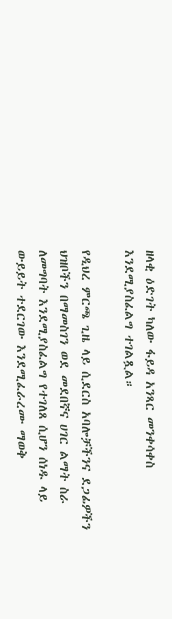ዘላቂ ዕድገት ካለው ፋይዳ አንጻር መንቀሳቀስ እንደሚያስፈልግ ተገልጿል።

የዲህረ ምርጫ ጊዜ ላይ ሲደርስ አባሎቻችንና ደጋፊዎችን ህዝቦችን በማመስገን ወደ መደበኛና ሀገር ልማት ስራ ለመግባት እንደሚያስፈልግ የተገለጸ ሲሆን ሰነዱ ላይ ውይይት ተደርገው እንደሚፈራረሙ ማወቅ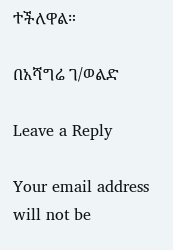ተችለዋል።

በአሻግሬ ገ/ወልድ

Leave a Reply

Your email address will not be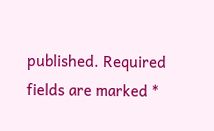published. Required fields are marked *